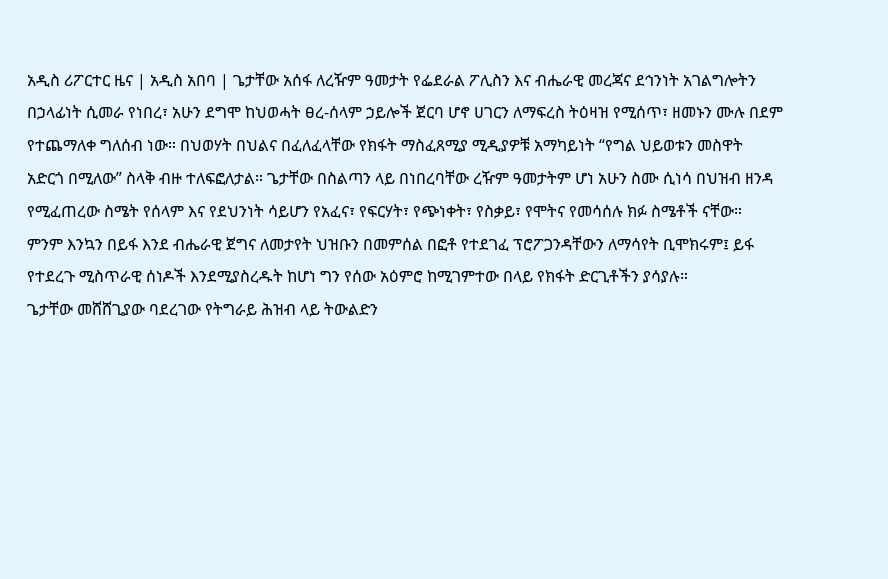አዲስ ሪፖርተር ዜና | አዲስ አበባ | ጌታቸው አሰፋ ለረዥም ዓመታት የፌደራል ፖሊስን እና ብሔራዊ መረጃና ደኅንነት አገልግሎትን በኃላፊነት ሲመራ የነበረ፣ አሁን ደግሞ ከህወሓት ፀረ-ሰላም ኃይሎች ጀርባ ሆኖ ሀገርን ለማፍረስ ትዕዛዝ የሚሰጥ፣ ዘመኑን ሙሉ በደም የተጨማለቀ ግለሰብ ነው። በህወሃት በህልና በፈለፈላቸው የክፋት ማስፈጸሚያ ሚዲያዎቹ አማካይነት “የግል ህይወቱን መስዋት አድርጎ በሚለው” ስላቅ ብዙ ተለፍፎለታል። ጌታቸው በስልጣን ላይ በነበረባቸው ረዥም ዓመታትም ሆነ አሁን ስሙ ሲነሳ በህዝብ ዘንዳ የሚፈጠረው ስሜት የሰላም እና የደህንነት ሳይሆን የአፈና፣ የፍርሃት፣ የጭነቀት፣ የስቃይ፣ የሞትና የመሳሰሉ ክፉ ስሜቶች ናቸው።
ምንም እንኳን በይፋ እንደ ብሔራዊ ጀግና ለመታየት ህዝቡን በመምሰል በፎቶ የተደገፈ ፕሮፖጋንዳቸውን ለማሳየት ቢሞክሩም፤ ይፋ የተደረጉ ሚስጥራዊ ሰነዶች እንደሚያስረዱት ከሆነ ግን የሰው አዕምሮ ከሚገምተው በላይ የክፋት ድርጊቶችን ያሳያሉ።
ጌታቸው መሸሸጊያው ባደረገው የትግራይ ሕዝብ ላይ ትውልድን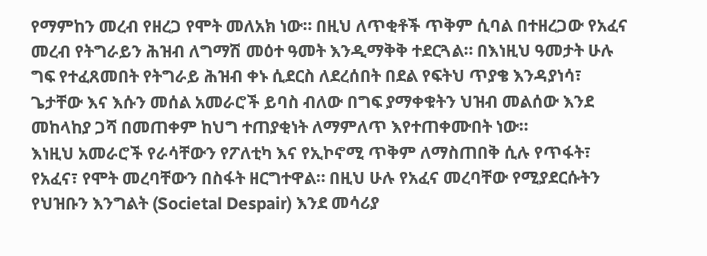የማምከን መረብ የዘረጋ የሞት መለአክ ነው። በዚህ ለጥቂቶች ጥቅም ሲባል በተዘረጋው የአፈና መረብ የትግራይን ሕዝብ ለግማሽ መዕተ ዓመት እንዲማቅቅ ተደርጓል። በእነዚህ ዓመታት ሁሉ ግፍ የተፈጸመበት የትግራይ ሕዝብ ቀኑ ሲደርስ ለደረሰበት በደል የፍትህ ጥያቄ እንዳያነሳ፣ ጌታቸው እና እሱን መሰል አመራሮች ይባስ ብለው በግፍ ያማቀቁትን ህዝብ መልሰው እንደ መከላከያ ጋሻ በመጠቀም ከህግ ተጠያቂነት ለማምለጥ እየተጠቀሙበት ነው።
እነዚህ አመራሮች የራሳቸውን የፖለቲካ እና የኢኮኖሚ ጥቅም ለማስጠበቅ ሲሉ የጥፋት፣ የአፈና፣ የሞት መረባቸውን በስፋት ዘርግተዋል። በዚህ ሁሉ የአፈና መረባቸው የሚያደርሱትን የህዝቡን እንግልት (Societal Despair) እንደ መሳሪያ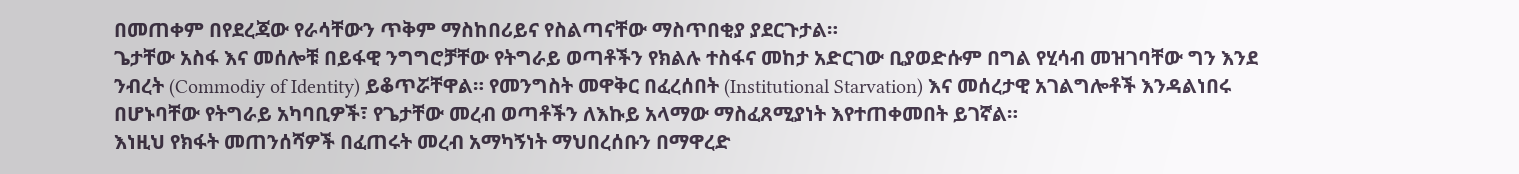በመጠቀም በየደረጃው የራሳቸውን ጥቅም ማስከበሪይና የስልጣናቸው ማስጥበቂያ ያደርጉታል።
ጌታቸው አስፋ እና መሰሎቹ በይፋዊ ንግግሮቻቸው የትግራይ ወጣቶችን የክልሉ ተስፋና መከታ አድርገው ቢያወድሱም በግል የሂሳብ መዝገባቸው ግን እንደ ንብረት (Commodiy of Identity) ይቆጥሯቸዋል። የመንግስት መዋቅር በፈረሰበት (Institutional Starvation) እና መሰረታዊ አገልግሎቶች እንዳልነበሩ በሆኑባቸው የትግራይ አካባቢዎች፣ የጌታቸው መረብ ወጣቶችን ለእኩይ አላማው ማስፈጸሚያነት እየተጠቀመበት ይገኛል።
እነዚህ የክፋት መጠንሰሻዎች በፈጠሩት መረብ አማካኝነት ማህበረሰቡን በማዋረድ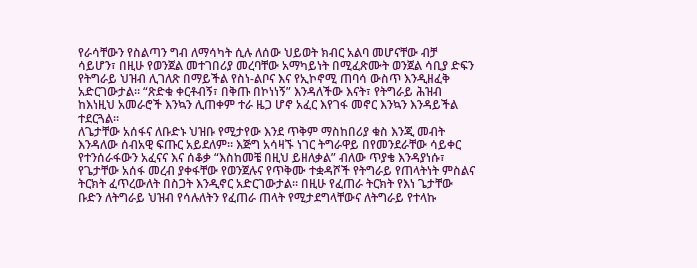የራሳቸውን የስልጣን ግብ ለማሳካት ሲሉ ለሰው ህይወት ክብር አልባ መሆናቸው ብቻ ሳይሆን፣ በዚሁ የወንጀል መተገበሪያ መረባቸው አማካይነት በሚፈጽሙት ወንጀል ሳቢያ ድፍን የትግራይ ህዝብ ሊገለጽ በማይችል የስነ-ልቦና እና የኢኮኖሚ ጠባሳ ውስጥ እንዲዘፈቅ አድርገውታል። “ጽድቁ ቀርቶብኝ፣ በቅጡ በኮነነኝ” እንዳለችው እናት፣ የትግራይ ሕዝብ ከእነዚህ አመራሮች እንኳን ሊጠቀም ተራ ዜጋ ሆኖ አፈር እየገፋ መኖር እንኳን እንዳይችል ተደርጓል።
ለጌታቸው አሰፋና ለቡድኑ ህዝቡ የሚታየው እንደ ጥቅም ማስከበሪያ ቁስ እንጂ መብት እንዳለው ሰብአዊ ፍጡር አይደለም። እጅግ አሳዛኙ ነገር ትግራዋይ በየመንደራቸው ሳይቀር የተንሰራፋውን አፈናና እና ሰቆቃ “እስከመቼ በዚህ ይዘለቃል” ብለው ጥያቄ እንዳያነሱ፣ የጌታቸው አሰፋ መረብ ያቀፋቸው የወንጀሉና የጥቅሙ ተቋዳሾች የትግራይ የጠላትነት ምስልና ትርክት ፈጥረውለት በስጋት እንዲኖር አድርገውታል። በዚሁ የፈጠራ ትርክት የእነ ጌታቸው ቡድን ለትግራይ ህዝብ የሳሉለትን የፈጠራ ጠላት የሚታደግላቸውና ለትግራይ የተላኩ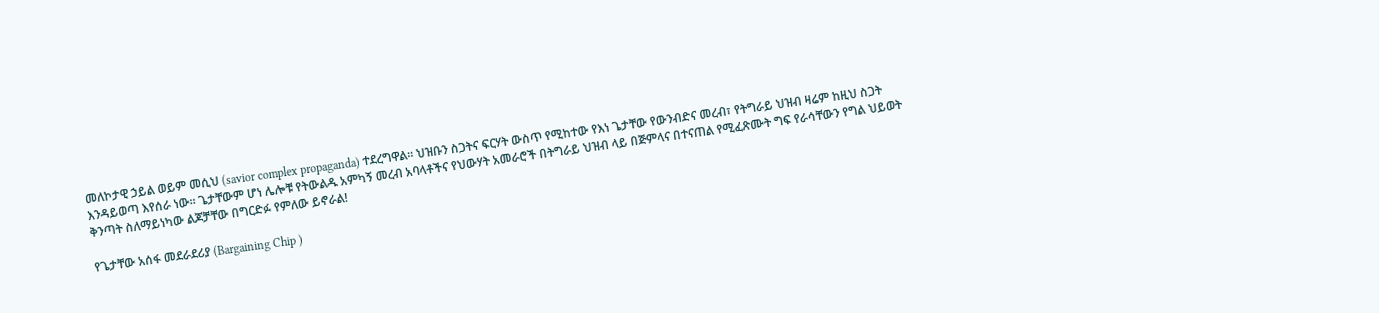መለኮታዊ ኃይል ወይም መሲህ (savior complex propaganda) ተደረግዋል። ህዝቡን ስጋትና ፍርሃት ውስጥ የሚከተው የእነ ጌታቸው የውንብድና መረብ፣ የትግራይ ህዝብ ዛሬም ከዚህ ስጋት እንዳይወጣ እየሰራ ነው። ጌታቸውም ሆነ ሌሎቹ የትውልዱ አምካኝ መረብ አባላቶችና የህውሃት አመራሮች በትግራይ ህዝብ ላይ በጅምላና በተናጠል የሚፈጽሙት ግፍ የራሳቸውን የግል ህይወት ቅንጣት ስለማይነካው ልጆቻቸው በግርድፉ የምለው ይኖራል!

የጌታቸው አሰፋ መደራደሪያ (Bargaining Chip )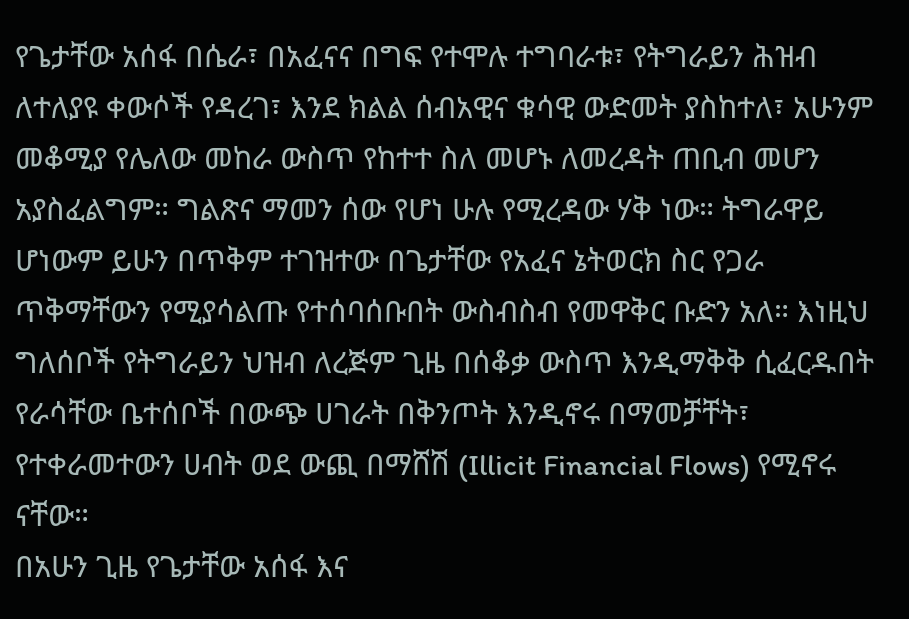የጌታቸው አሰፋ በሴራ፣ በአፈናና በግፍ የተሞሉ ተግባራቱ፣ የትግራይን ሕዝብ ለተለያዩ ቀውሶች የዳረገ፣ እንደ ክልል ሰብአዊና ቁሳዊ ውድመት ያስከተለ፣ አሁንም መቆሚያ የሌለው መከራ ውስጥ የከተተ ስለ መሆኑ ለመረዳት ጠቢብ መሆን አያስፈልግም። ግልጽና ማመን ሰው የሆነ ሁሉ የሚረዳው ሃቅ ነው። ትግራዋይ ሆነውም ይሁን በጥቅም ተገዝተው በጌታቸው የአፈና ኔትወርክ ስር የጋራ ጥቅማቸውን የሚያሳልጡ የተሰባሰቡበት ውስብስብ የመዋቅር ቡድን አለ። እነዚህ ግለሰቦች የትግራይን ህዝብ ለረጅም ጊዜ በሰቆቃ ውስጥ እንዲማቅቅ ሲፈርዱበት የራሳቸው ቤተሰቦች በውጭ ሀገራት በቅንጦት እንዲኖሩ በማመቻቸት፣ የተቀራመተውን ሀብት ወደ ውጪ በማሸሽ (Illicit Financial Flows) የሚኖሩ ናቸው።
በአሁን ጊዜ የጌታቸው አሰፋ እና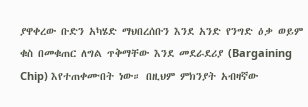ያዋቀረው ቡድን አካሄድ ማህበረሰቡን እንደ አንድ የንግድ ዕቃ ወይም ቁስ በመቁጠር ለግል ጥቅማቸው እንደ መደራደሪያ (Bargaining Chip) እየተጠቀሙበት ነው። በዚህም ምክንያት አብዛኛው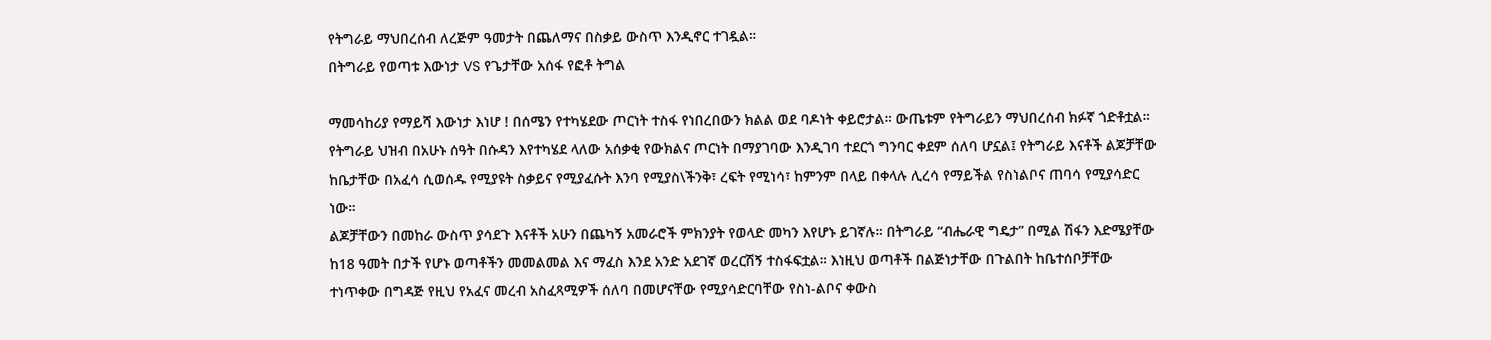የትግራይ ማህበረሰብ ለረጅም ዓመታት በጨለማና በስቃይ ውስጥ እንዲኖር ተገዷል።
በትግራይ የወጣቱ እውነታ VS የጌታቸው አሰፋ የፎቶ ትግል

ማመሳከሪያ የማይሻ እውነታ እነሆ ! በሰሜን የተካሄደው ጦርነት ተስፋ የነበረበውን ክልል ወደ ባዶነት ቀይሮታል። ውጤቱም የትግራይን ማህበረሰብ ክፉኛ ጎድቶቷል። የትግራይ ህዝብ በአሁኑ ሰዓት በሱዳን እየተካሄደ ላለው አሰቃቂ የውክልና ጦርነት በማያገባው እንዲገባ ተደርጎ ግንባር ቀደም ሰለባ ሆኗል፤ የትግራይ እናቶች ልጆቻቸው ከቤታቸው በአፈሳ ሲወሰዱ የሚያዩት ስቃይና የሚያፈሱት እንባ የሚያስ\ችንቅ፣ ረፍት የሚነሳ፣ ከምንም በላይ በቀላሉ ሊረሳ የማይችል የስነልቦና ጠባሳ የሚያሳድር ነው።
ልጆቻቸውን በመከራ ውስጥ ያሳደጉ እናቶች አሁን በጨካኝ አመራሮች ምክንያት የወላድ መካን እየሆኑ ይገኛሉ። በትግራይ “ብሔራዊ ግዴታ” በሚል ሽፋን እድሜያቸው ከ18 ዓመት በታች የሆኑ ወጣቶችን መመልመል እና ማፈስ እንደ አንድ አደገኛ ወረርሽኝ ተስፋፍቷል። እነዚህ ወጣቶች በልጅነታቸው በጉልበት ከቤተሰቦቻቸው ተነጥቀው በግዳጅ የዚህ የአፈና መረብ አስፈጻሚዎች ሰለባ በመሆናቸው የሚያሳድርባቸው የስነ-ልቦና ቀውስ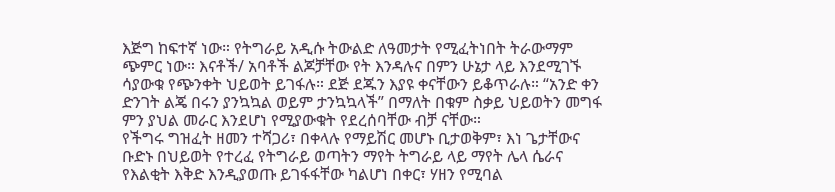እጅግ ከፍተኛ ነው። የትግራይ አዲሱ ትውልድ ለዓመታት የሚፈትነበት ትራውማም ጭምር ነው። እናቶች/ አባቶች ልጆቻቸው የት እንዳሉና በምን ሁኔታ ላይ እንደሚገኙ ሳያውቁ የጭንቀት ህይወት ይገፋሉ። ደጅ ደጁን እያዩ ቀናቸውን ይቆጥራሉ። “አንድ ቀን ድንገት ልጄ በሩን ያንኳኳል ወይም ታንኳኳላች” በማለት በቁም ስቃይ ህይወትን መግፋ ምን ያህል መራር እንደሆነ የሚያውቁት የደረሰባቸው ብቻ ናቸው።
የችግሩ ግዝፈት ዘመን ተሻጋሪ፣ በቀላሉ የማይሽር መሆኑ ቢታወቅም፣ እነ ጌታቸውና ቡድኑ በህይወት የተረፈ የትግራይ ወጣትን ማየት ትግራይ ላይ ማየት ሌላ ሴራና የእልቂት እቅድ እንዲያወጡ ይገፋፋቸው ካልሆነ በቀር፣ ሃዘን የሚባል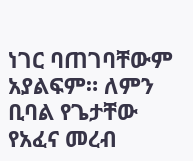ነገር ባጠገባቸውም አያልፍም። ለምን ቢባል የጌታቸው የአፈና መረብ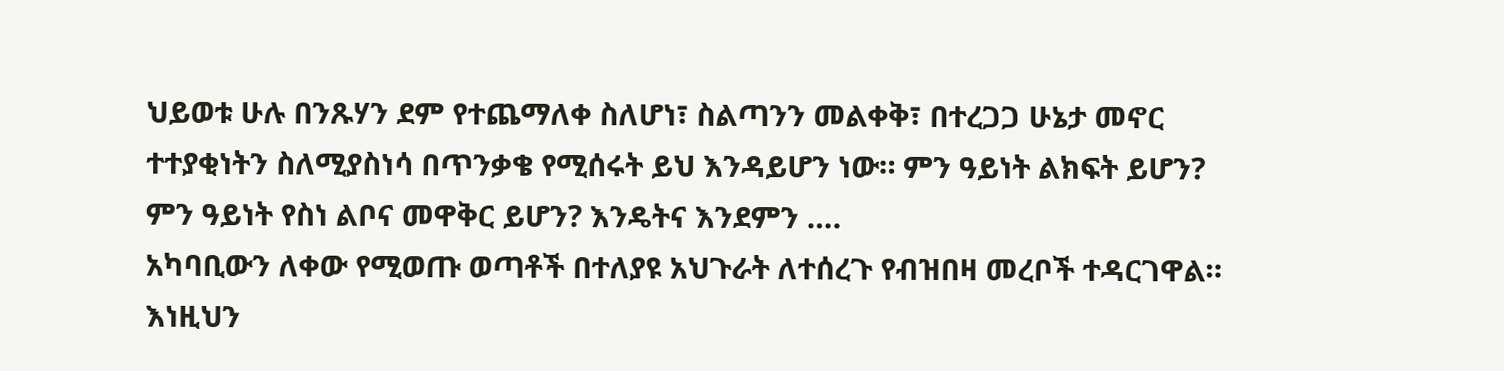ህይወቱ ሁሉ በንጹሃን ደም የተጨማለቀ ስለሆነ፣ ስልጣንን መልቀቅ፣ በተረጋጋ ሁኔታ መኖር ተተያቂነትን ስለሚያስነሳ በጥንቃቄ የሚሰሩት ይህ እንዳይሆን ነው። ምን ዓይነት ልክፍት ይሆን? ምን ዓይነት የስነ ልቦና መዋቅር ይሆን? እንዴትና እንደምን ….
አካባቢውን ለቀው የሚወጡ ወጣቶች በተለያዩ አህጉራት ለተሰረጉ የብዝበዛ መረቦች ተዳርገዋል። እነዚህን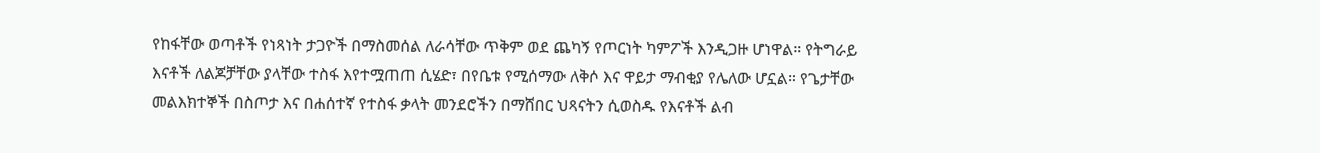የከፋቸው ወጣቶች የነጻነት ታጋዮች በማስመሰል ለራሳቸው ጥቅም ወደ ጨካኝ የጦርነት ካምፖች እንዲጋዙ ሆነዋል። የትግራይ እናቶች ለልጆቻቸው ያላቸው ተስፋ እየተሟጠጠ ሲሄድ፣ በየቤቱ የሚሰማው ለቅሶ እና ዋይታ ማብቂያ የሌለው ሆኗል። የጌታቸው መልእክተኞች በስጦታ እና በሐሰተኛ የተስፋ ቃላት መንደሮችን በማሸበር ህጻናትን ሲወስዱ የእናቶች ልብ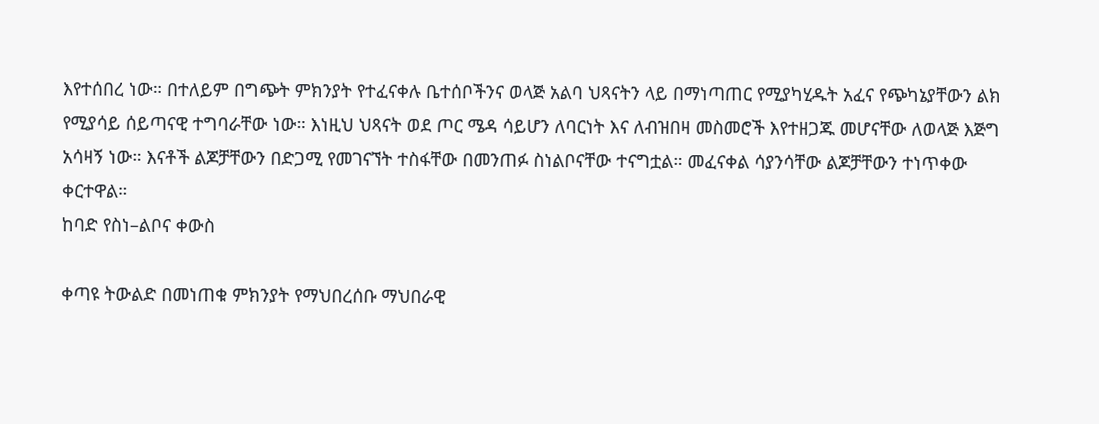እየተሰበረ ነው። በተለይም በግጭት ምክንያት የተፈናቀሉ ቤተሰቦችንና ወላጅ አልባ ህጻናትን ላይ በማነጣጠር የሚያካሂዱት አፈና የጭካኔያቸውን ልክ የሚያሳይ ሰይጣናዊ ተግባራቸው ነው። እነዚህ ህጻናት ወደ ጦር ሜዳ ሳይሆን ለባርነት እና ለብዝበዛ መስመሮች እየተዘጋጁ መሆናቸው ለወላጅ እጅግ አሳዛኝ ነው። እናቶች ልጆቻቸውን በድጋሚ የመገናኘት ተስፋቸው በመንጠፉ ስነልቦናቸው ተናግቷል። መፈናቀል ሳያንሳቸው ልጆቻቸውን ተነጥቀው ቀርተዋል።
ከባድ የስነ–ልቦና ቀውስ

ቀጣዩ ትውልድ በመነጠቁ ምክንያት የማህበረሰቡ ማህበራዊ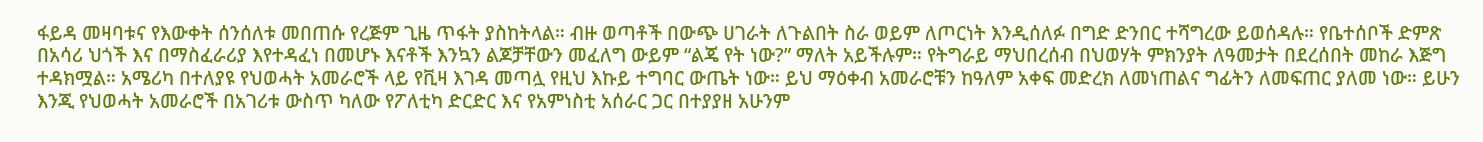ፋይዳ መዛባቱና የእውቀት ሰንሰለቱ መበጠሱ የረጅም ጊዜ ጥፋት ያስከትላል። ብዙ ወጣቶች በውጭ ሀገራት ለጉልበት ስራ ወይም ለጦርነት እንዲሰለፉ በግድ ድንበር ተሻግረው ይወሰዳሉ። የቤተሰቦች ድምጽ በአሳሪ ህጎች እና በማስፈራሪያ እየተዳፈነ በመሆኑ እናቶች እንኳን ልጆቻቸውን መፈለግ ውይም “ልጄ የት ነው?” ማለት አይችሉም። የትግራይ ማህበረሰብ በህወሃት ምክንያት ለዓመታት በደረሰበት መከራ እጅግ ተዳክሟል። አሜሪካ በተለያዩ የህወሓት አመራሮች ላይ የቪዛ እገዳ መጣሏ የዚህ እኩይ ተግባር ውጤት ነው። ይህ ማዕቀብ አመራሮቹን ከዓለም አቀፍ መድረክ ለመነጠልና ግፊትን ለመፍጠር ያለመ ነው። ይሁን እንጂ የህወሓት አመራሮች በአገሪቱ ውስጥ ካለው የፖለቲካ ድርድር እና የአምነስቲ አሰራር ጋር በተያያዘ አሁንም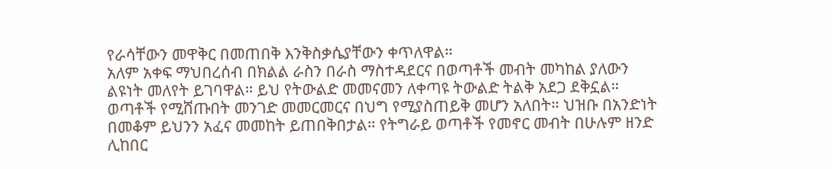የራሳቸውን መዋቅር በመጠበቅ እንቅስቃሴያቸውን ቀጥለዋል።
አለም አቀፍ ማህበረሰብ በክልል ራስን በራስ ማስተዳደርና በወጣቶች መብት መካከል ያለውን ልዩነት መለየት ይገባዋል። ይህ የትውልድ መመናመን ለቀጣዩ ትውልድ ትልቅ አደጋ ደቅኗል። ወጣቶች የሚሸጡበት መንገድ መመርመርና በህግ የሚያስጠይቅ መሆን አለበት። ህዝቡ በአንድነት በመቆም ይህንን አፈና መመከት ይጠበቅበታል። የትግራይ ወጣቶች የመኖር መብት በሁሉም ዘንድ ሊከበር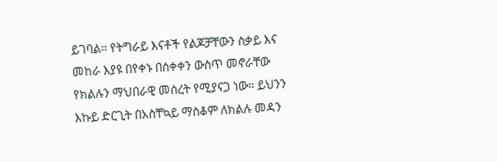ይገባል። የትግራይ እናቶች የልጆቻቸውን ስቃይ እና መከራ እያዩ በየቀኑ በሰቀቀን ውስጥ መኖራቸው የክልሉን ማህበራዊ መሰረት የሚያናጋ ነው። ይህንን እኩይ ድርጊት በአስቸኳይ ማስቆም ለክልሉ መዳን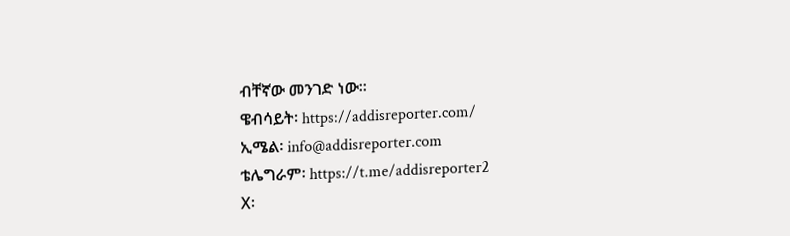ብቸኛው መንገድ ነው።
ዌብሳይት፡ https://addisreporter.com/
ኢሜል፡ info@addisreporter.com
ቴሌግራም፡ https://t.me/addisreporter2
X፡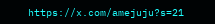https://x.com/amejuju?s=21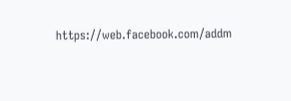https://web.facebook.com/addm